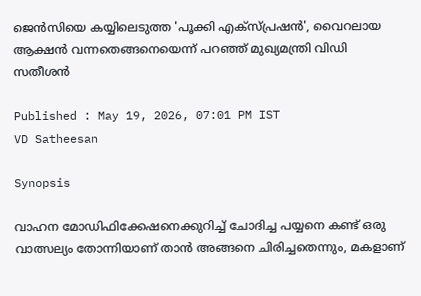ജെൻസിയെ കയ്യിലെടുത്ത 'പൂക്കി എക്സ്പ്രഷൻ', വൈറലായ ആക്ഷൻ വന്നതെങ്ങനെയെന്ന് പറഞ്ഞ് മുഖ്യമന്ത്രി വിഡി സതീശൻ

Published : May 19, 2026, 07:01 PM IST
VD Satheesan

Synopsis

വാഹന മോഡിഫിക്കേഷനെക്കുറിച്ച് ചോദിച്ച പയ്യനെ കണ്ട് ഒരു വാത്സല്യം തോന്നിയാണ് താൻ അങ്ങനെ ചിരിച്ചതെന്നും, മകളാണ്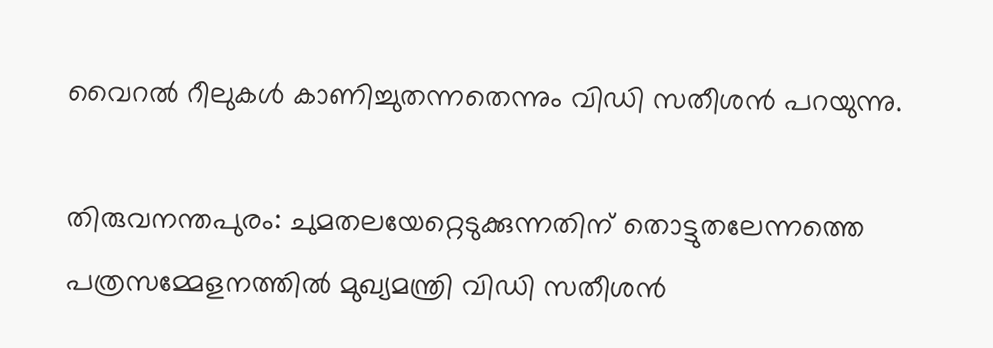വൈറൽ റീലുകൾ കാണിച്ചുതന്നതെന്നും വിഡി സതീശൻ പറയുന്നു.

തിരുവനന്തപുരം: ചുമതലയേറ്റെടുക്കുന്നതിന് തൊട്ടുതലേന്നത്തെ പത്രസമ്മേളനത്തില്‍ മുഖ്യമന്ത്രി വിഡി സതീശൻ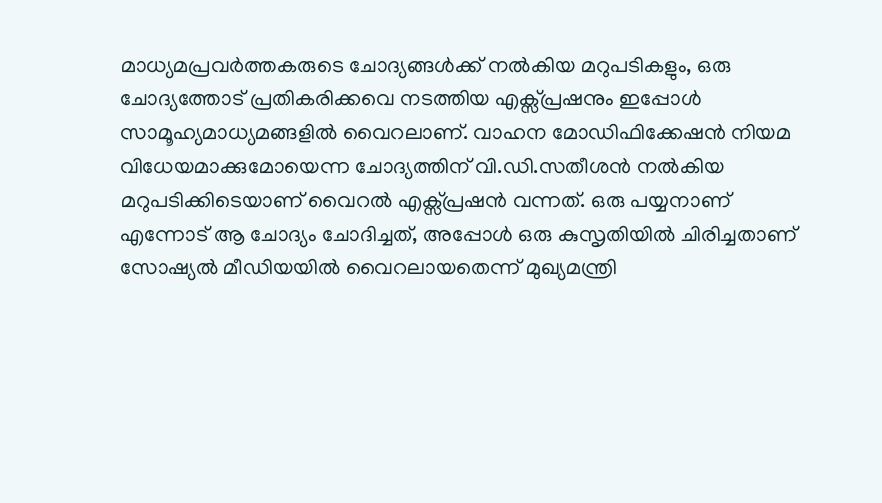മാധ്യമപ്രവർത്തകരുടെ ചോദ്യങ്ങൾക്ക് നല്‍കിയ മറുപടികളും, ഒരു ചോദ്യത്തോട് പ്രതികരിക്കവെ നടത്തിയ എക്സ്പ്രഷനും ഇപ്പോള്‍ സാമൂഹ്യമാധ്യമങ്ങളില്‍ വൈറലാണ്. വാഹന മോഡിഫിക്കേഷന്‍ നിയമ വിധേയമാക്കുമോയെന്ന ചോദ്യത്തിന് വി.ഡി.സതീശന്‍ നല്‍കിയ മറുപടിക്കിടെയാണ് വൈറൽ എക്സ്പ്രഷൻ വന്നത്. ഒരു പയ്യനാണ് എന്നോട് ആ ചോദ്യം ചോദിച്ചത്, അപ്പോൾ ഒരു കുസൃതിയിൽ ചിരിച്ചതാണ് സോഷ്യൽ മീഡിയയിൽ വൈറലായതെന്ന് മുഖ്യമന്ത്രി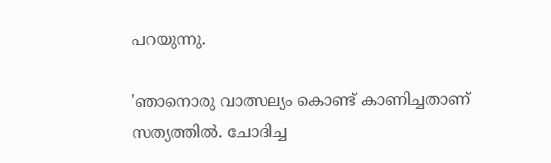പറയുന്നു.

'ഞാനൊരു വാത്സല്യം കൊണ്ട് കാണിച്ചതാണ് സത്യത്തിൽ. ചോദിച്ച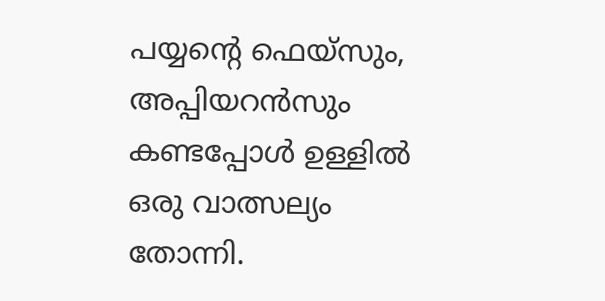പയ്യന്‍റെ ഫെയ്സും, അപ്പിയറൻസും കണ്ടപ്പോൾ ഉള്ളിൽ ഒരു വാത്സല്യം തോന്നി.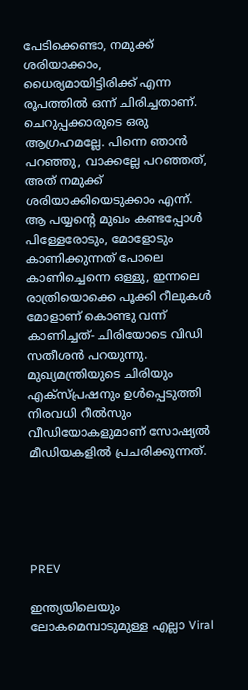പേടിക്കെണ്ടാ, നമുക്ക് ശരിയാക്കാം, ധൈര്യമായിട്ടിരിക്ക് എന്ന രൂപത്തിൽ ഒന്ന് ചിരിച്ചതാണ്. ചെറുപ്പക്കാരുടെ ഒരു ആഗ്രഹമല്ലേ. പിന്നെ ഞാൻ പറഞ്ഞു, വാക്കല്ലേ പറഞ്ഞത്, അത് നമുക്ക് ശരിയാക്കിയെടുക്കാം എന്ന്. ആ പയ്യന്‍റെ മുഖം കണ്ടപ്പോൾ പിള്ളേരോടും, മോളോടും കാണിക്കുന്നത് പോലെ കാണിച്ചെന്നെ ഒള്ളു, ഇന്നലെ രാത്രിയൊക്കെ പൂക്കി റീലുകൾ മോളാണ് കൊണ്ടു വന്ന് കാണിച്ചത്- ചിരിയോടെ വിഡി സതീശൻ പറയുന്നു. മുഖ്യമന്ത്രിയുടെ ചിരിയും എക്സ്പ്രഷനും ഉൾപ്പെടുത്തി നിരവധി റീൽസും വീഡിയോകളുമാണ് സോഷ്യൽ മീഡിയകളിൽ പ്രചരിക്കുന്നത്.





PREV

ഇന്ത്യയിലെയും ലോകമെമ്പാടുമുള്ള എല്ലാ Viral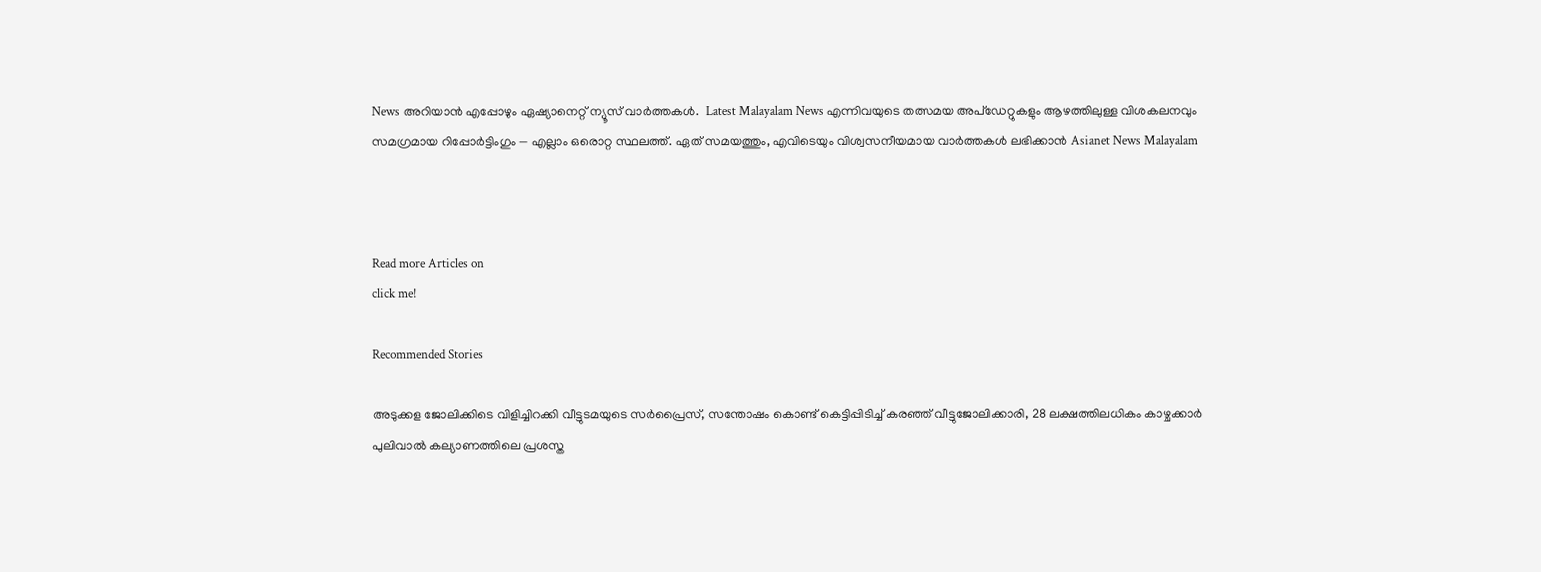News അറിയാൻ എപ്പോഴും ഏഷ്യാനെറ്റ് ന്യൂസ് വാർത്തകൾ.  Latest Malayalam News എന്നിവയുടെ തത്സമയ അപ്‌ഡേറ്റുകളും ആഴത്തിലുള്ള വിശകലനവും സമഗ്രമായ റിപ്പോർട്ടിംഗും — എല്ലാം ഒരൊറ്റ സ്ഥലത്ത്. ഏത് സമയത്തും, എവിടെയും വിശ്വസനീയമായ വാർത്തകൾ ലഭിക്കാൻ Asianet News Malayalam



Read more Articles on
click me!

Recommended Stories

അടുക്കള ജോലിക്കിടെ വിളിച്ചിറക്കി വീട്ടുടമയുടെ സർപ്രൈസ്, സന്തോഷം കൊണ്ട് കെട്ടിപ്പിടിച്ച് കരഞ്ഞ് വീട്ടുജോലിക്കാരി, 28 ലക്ഷത്തിലധികം കാഴ്ചക്കാര്‍
പുലിവാൽ കല്യാണത്തിലെ പ്രശസ്ത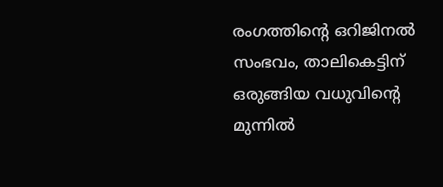രംഗത്തിന്റെ ഒറിജിനൽ സംഭവം, താലികെട്ടിന് ഒരുങ്ങിയ വധുവിന്റെ മുന്നിൽ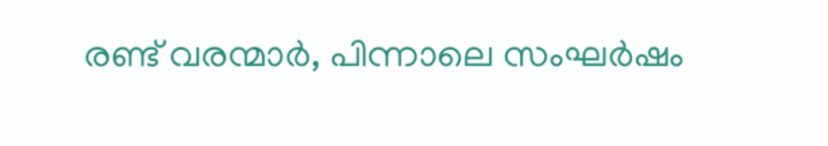രണ്ട് വരന്മാർ, പിന്നാലെ സംഘർഷം